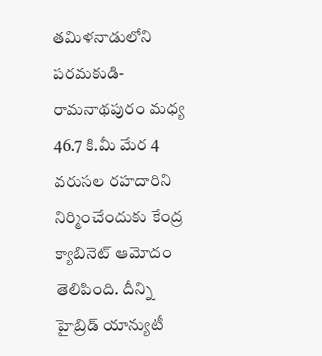తమిళనాడులోని పరమకుడి- రామనాథపురం మధ్య 46.7 కి.మీ మేర 4 వరుసల రహదారిని నిర్మించేందుకు కేంద్ర క్యాబినెట్ ఆమోదం తెలిపింది. దీన్ని హైబ్రిడ్ యాన్యుటీ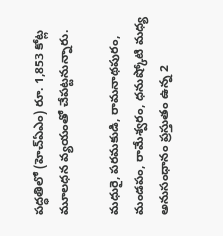పద్ధతిలో (హెచ్ఏఎం) రూ. 1,853 కోట్ల మూలధన వ్యయంతో చేపట్టనున్నారు.

మధురై, పరమకుడి, రామనాథపురం, మండపం, రామేశ్వరం, ధనుష్కోటి మధ్య అనుసంధానం ప్రస్తుతం ఉన్న 2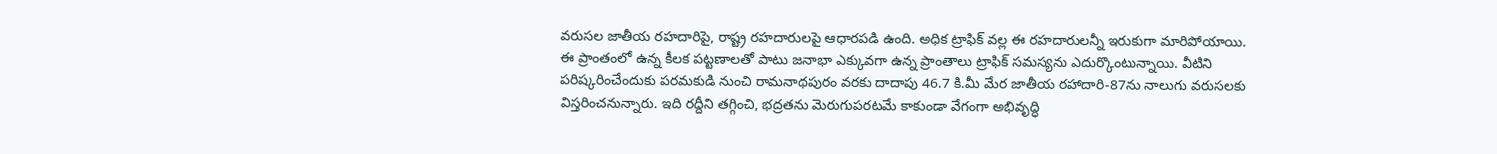వరుసల జాతీయ రహదారిపై, రాష్ట్ర రహదారులపై ఆధారపడి ఉంది. అధిక ట్రాఫిక్ వల్ల ఈ రహదారులన్నీ ఇరుకుగా మారిపోయాయి. ఈ ప్రాంతంలో ఉన్న కీలక పట్టణాలతో పాటు జనాభా ఎక్కువగా ఉన్న ప్రాంతాలు ట్రాఫిక్ సమస్యను ఎదుర్కొంటున్నాయి. వీటిని పరిష్కరించేందుకు పరమకుడి నుంచి రామనాథపురం వరకు దాదాపు 46.7 కి.మీ మేర జాతీయ రహాదారి-87ను నాలుగు వరుసలకు విస్తరించనున్నారు. ఇది రద్దీని తగ్గించి, భద్రతను మెరుగుపరటమే కాకుండా వేగంగా అభివృద్ధి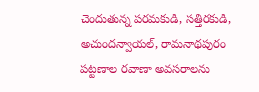చెందుతున్న పరమకుడి, సత్తిరకుడి, అచుందన్వాయల్, రామనాథపురం పట్టణాల రవాణా అవసరాలను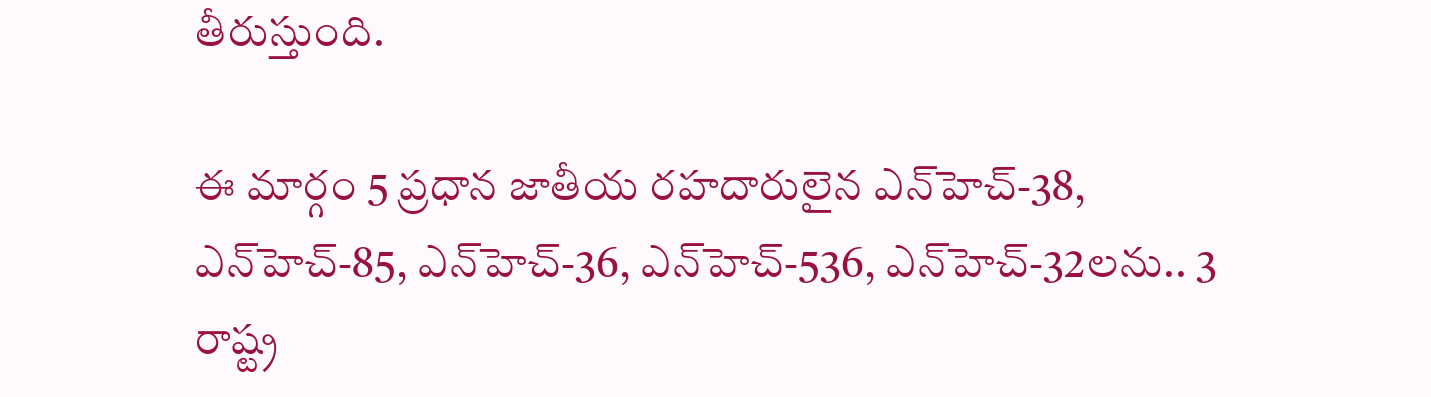తీరుస్తుంది.

ఈ మార్గం 5 ప్రధాన జాతీయ రహదారులైన ఎన్‌హెచ్-38, ఎన్‌హెచ్-85, ఎన్‌హెచ్-36, ఎన్‌హెచ్-536, ఎన్‌హెచ్-32లను.. 3 రాష్ట్ర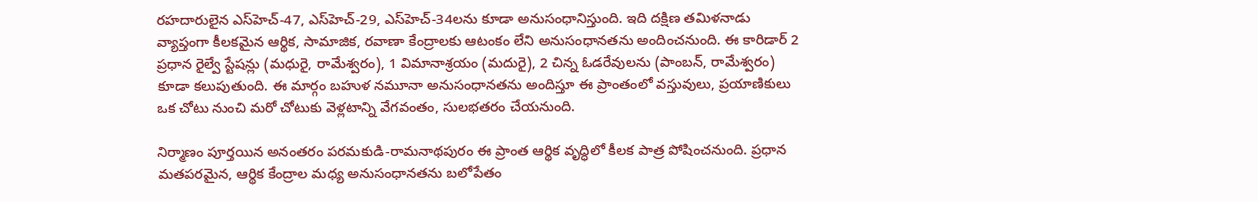రహదారులైన ఎస్‌హెచ్-47, ఎస్‌హెచ్-29, ఎస్‌హెచ్-34లను కూడా అనుసంధానిస్తుంది. ఇది దక్షిణ తమిళనాడు వ్యాప్తంగా కీలకమైన ఆర్థిక, సామాజిక, రవాణా కేంద్రాలకు ఆటంకం లేని అనుసంధానతను అందించనుంది. ఈ కారిడార్ 2 ప్రధాన రైల్వే స్టేషన్లు (మధురై, రామేశ్వరం), 1 విమానాశ్రయం (మదురై), 2 చిన్న ఓడరేవులను (పాంబన్, రామేశ్వరం) కూడా కలుపుతుంది. ఈ మార్గం బహుళ నమూనా అనుసంధానతను అందిస్తూ ఈ ప్రాంతంలో వస్తువులు, ప్రయాణికులు ఒక చోటు నుంచి మరో చోటుకు వెళ్లటాన్ని వేగవంతం, సులభతరం చేయనుంది.

నిర్మాణం పూర్తయిన అనంతరం పరమకుడి-రామనాథపురం ఈ ప్రాంత ఆర్థిక వృద్ధిలో కీలక పాత్ర పోషించనుంది. ప్రధాన మతపరమైన, ఆర్థిక కేంద్రాల మధ్య అనుసంధానతను బలోపేతం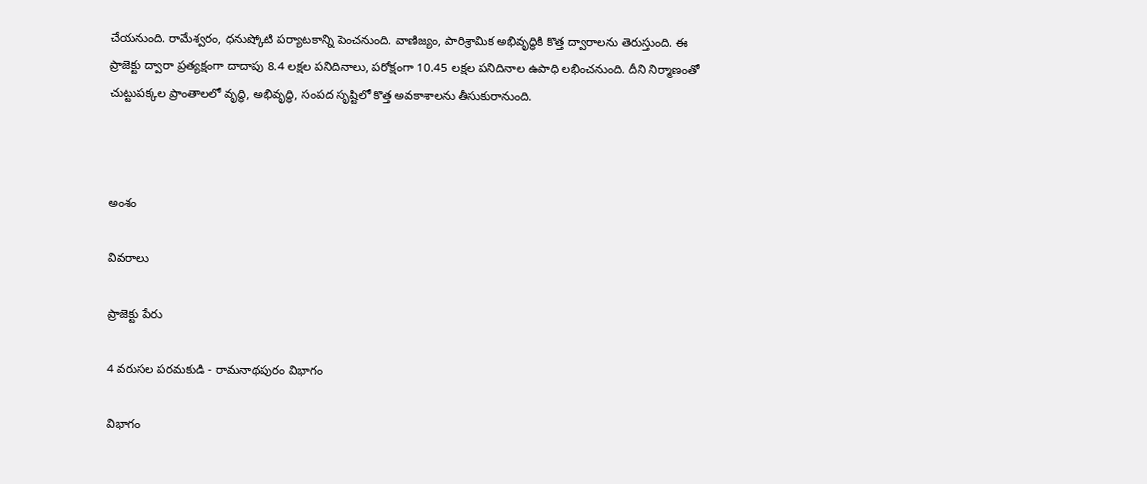చేయనుంది. రామేశ్వరం, ధనుష్కోటి పర్యాటకాన్ని పెంచనుంది. వాణిజ్యం, పారిశ్రామిక అభివృద్ధికి కొత్త ద్వారాలను తెరుస్తుంది. ఈ ప్రాజెక్టు ద్వారా ప్రత్యక్షంగా దాదాపు 8.4 లక్షల పనిదినాలు, పరోక్షంగా 10.45 లక్షల పనిదినాల ఉపాధి లభించనుంది. దీని నిర్మాణంతో చుట్టుపక్కల ప్రాంతాలలో వృద్ధి, అభివృద్ధి, సంపద సృష్టిలో కొత్త అవకాశాలను తీసుకురానుంది.



అంశం

వివరాలు

ప్రాజెక్టు పేరు

4 వరుసల పరమకుడి - రామనాథపురం విభాగం

విభాగం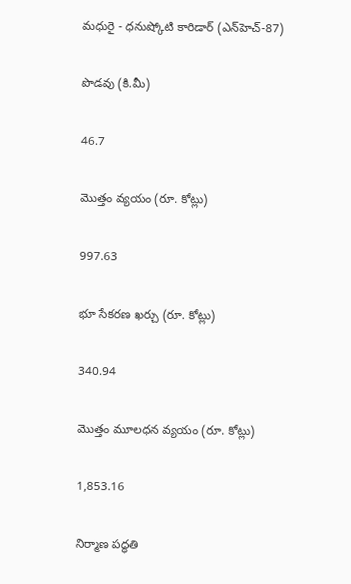మధురై - ధనుష్కోటి కారిడార్ (ఎన్‌హెచ్-87)

పొడవు (కి.మీ)

46.7

మొత్తం వ్యయం (రూ. కోట్లు)

997.63

భూ సేకరణ ఖర్చు (రూ. కోట్లు)

340.94

మొత్తం మూలధన వ్యయం (రూ. కోట్లు)

1,853.16

నిర్మాణ పద్ధతి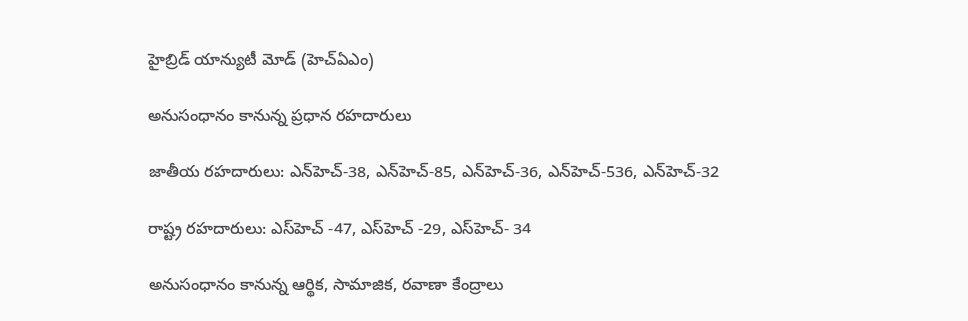హైబ్రిడ్ యాన్యుటీ మోడ్ (హెచ్‌ఏ‌ఎం)

అనుసంధానం కానున్న ప్రధాన రహదారులు

జాతీయ రహదారులు: ఎన్‌హెచ్-38, ఎన్‌హెచ్-85, ఎన్‌హెచ్-36, ఎన్‌హెచ్-536, ఎన్‌హెచ్-32

రాష్ట్ర రహదారులు: ఎస్‌హెచ్ -47, ఎస్‌హెచ్ -29, ఎస్‌హెచ్- 34

అనుసంధానం కానున్న ఆర్థిక, సామాజిక, రవాణా కేంద్రాలు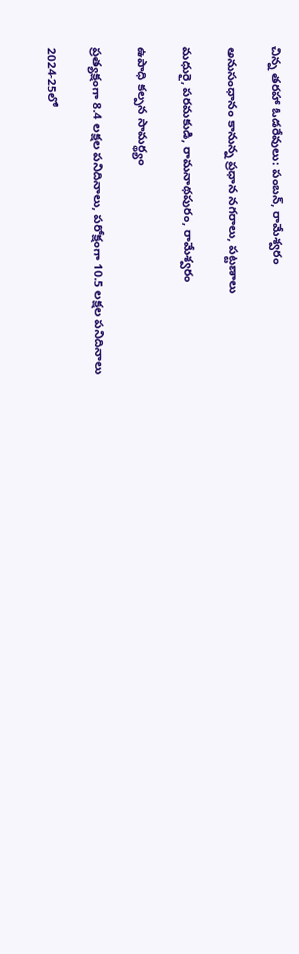చిన్న తరహా ఓడరేవులు: పంబన్, రామేశ్వరం

అనుసంధానం కానున్న ప్రధాన నగరాలు, పట్టణాలు

మధురై, పరమకుడి, రామనాథపురం, రామేశ్వరం

ఉపాధి కల్పన సామర్థ్యం

ప్రత్యక్షంగా 8.4 లక్షల పనిదినాలు, పరోక్షంగా 10.5 లక్షల పనిదినాలు

2024-25లో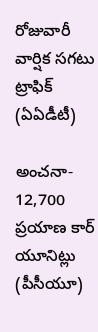రోజువారీ వార్షిక సగటు ట్రాఫిక్ (ఏఏడీటీ)

అంచనా- 12,700 ప్రయాణ కార్ యూనిట్లు (పీసీయూ)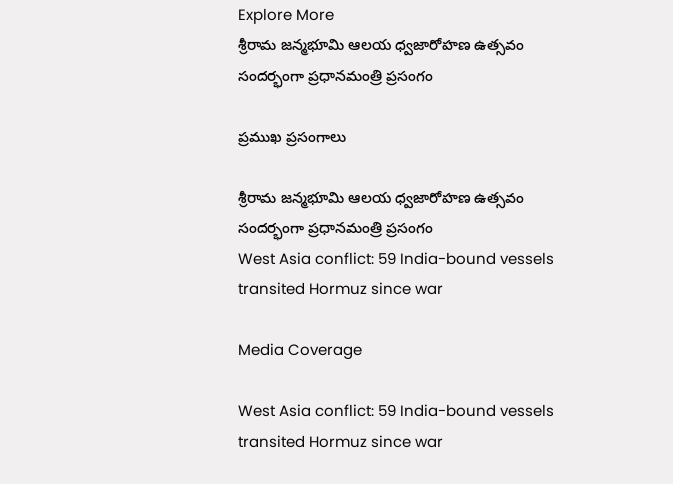Explore More
శ్రీరామ జన్మభూమి ఆలయ ధ్వజారోహణ ఉత్సవం సందర్భంగా ప్రధానమంత్రి ప్రసంగం

ప్రముఖ ప్రసంగాలు

శ్రీరామ జన్మభూమి ఆలయ ధ్వజారోహణ ఉత్సవం సందర్భంగా ప్రధానమంత్రి ప్రసంగం
West Asia conflict: 59 India-bound vessels transited Hormuz since war

Media Coverage

West Asia conflict: 59 India-bound vessels transited Hormuz since war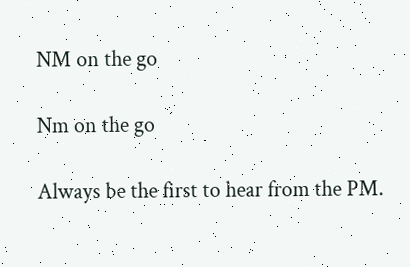NM on the go

Nm on the go

Always be the first to hear from the PM.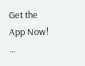Get the App Now!
...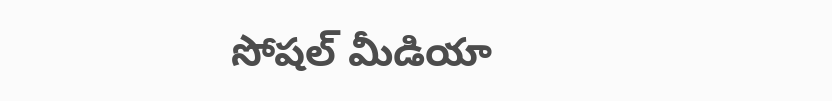సోషల్ మీడియా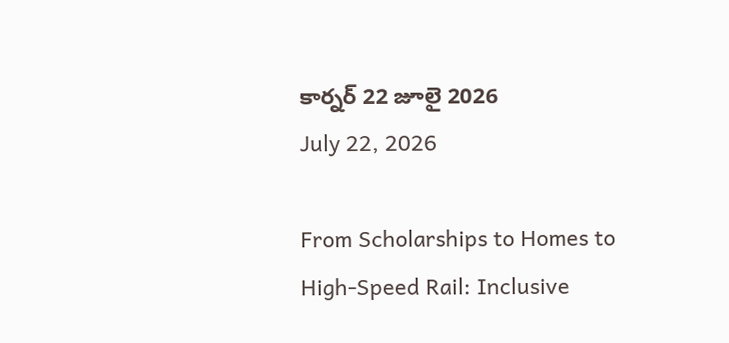కార్నర్ 22 జూలై 2026
July 22, 2026

From Scholarships to Homes to High-Speed Rail: Inclusive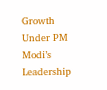Growth Under PM Modi’s Leadership